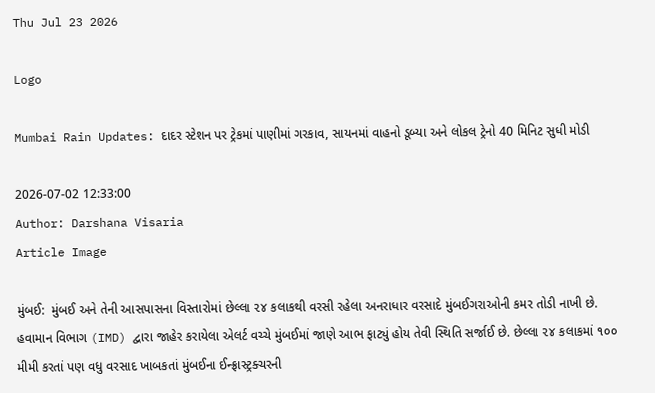Thu Jul 23 2026

Logo

Mumbai Rain Updates: દાદર સ્ટેશન પર ટ્રેકમાં પાણીમાં ગરકાવ, સાયનમાં વાહનો ડૂબ્યા અને લોકલ ટ્રેનો 40 મિનિટ સુધી મોડી

2026-07-02 12:33:00
Author: Darshana Visaria
Article Image

મુંબઈ:  મુંબઈ અને તેની આસપાસના વિસ્તારોમાં છેલ્લા ૨૪ કલાકથી વરસી રહેલા અનરાધાર વરસાદે મુંબઈગરાઓની કમર તોડી નાખી છે. હવામાન વિભાગ (IMD) દ્વારા જાહેર કરાયેલા એલર્ટ વચ્ચે મુંબઈમાં જાણે આભ ફાટ્યું હોય તેવી સ્થિતિ સર્જાઈ છે. છેલ્લા ૨૪ કલાકમાં ૧૦૦ મીમી કરતાં પણ વધુ વરસાદ ખાબકતાં મુંબઈના ઈન્ફ્રાસ્ટ્રક્ચરની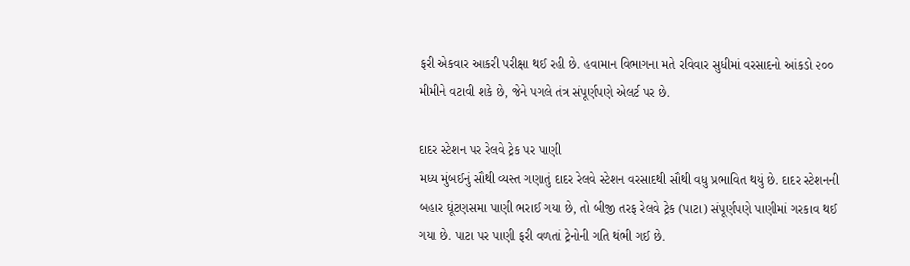ફરી એકવાર આકરી પરીક્ષા થઈ રહી છે. હવામાન વિભાગના મતે રવિવાર સુધીમાં વરસાદનો આંકડો ૨૦૦ મીમીને વટાવી શકે છે, જેને પગલે તંત્ર સંપૂર્ણપણે એલર્ટ પર છે.

દાદર સ્ટેશન પર રેલવે ટ્રેક પર પાણી
મધ્ય મુંબઈનું સૌથી વ્યસ્ત ગણાતું દાદર રેલવે સ્ટેશન વરસાદથી સૌથી વધુ પ્રભાવિત થયું છે. દાદર સ્ટેશનની બહાર ઘૂંટણસમા પાણી ભરાઈ ગયા છે, તો બીજી તરફ રેલવે ટ્રેક (પાટા) સંપૂર્ણપણે પાણીમાં ગરકાવ થઈ ગયા છે. પાટા પર પાણી ફરી વળતાં ટ્રેનોની ગતિ થંભી ગઈ છે.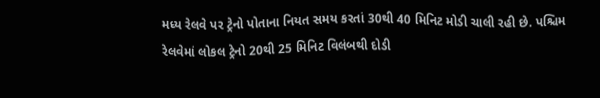મધ્ય રેલવે પર ટ્રેનો પોતાના નિયત સમય કરતાં 30થી 40 મિનિટ મોડી ચાલી રહી છે. પશ્ચિમ રેલવેમાં લોકલ ટ્રેનો 20થી 25 મિનિટ વિલંબથી દોડી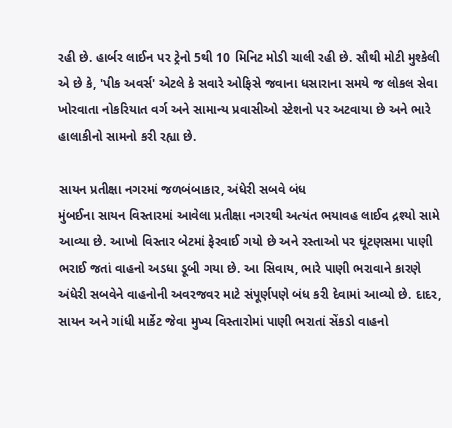રહી છે. હાર્બર લાઈન પર ટ્રેનો 5થી 10 મિનિટ મોડી ચાલી રહી છે. સૌથી મોટી મુશ્કેલી એ છે કે, 'પીક અવર્સ' એટલે કે સવારે ઓફિસે જવાના ધસારાના સમયે જ લોકલ સેવા ખોરવાતા નોકરિયાત વર્ગ અને સામાન્ય પ્રવાસીઓ સ્ટેશનો પર અટવાયા છે અને ભારે હાલાકીનો સામનો કરી રહ્યા છે.

સાયન પ્રતીક્ષા નગરમાં જળબંબાકાર, અંધેરી સબવે બંધ
મુંબઈના સાયન વિસ્તારમાં આવેલા પ્રતીક્ષા નગરથી અત્યંત ભયાવહ લાઈવ દ્રશ્યો સામે આવ્યા છે. આખો વિસ્તાર બેટમાં ફેરવાઈ ગયો છે અને રસ્તાઓ પર ઘૂંટણસમા પાણી ભરાઈ જતાં વાહનો અડધા ડૂબી ગયા છે. આ સિવાય, ભારે પાણી ભરાવાને કારણે અંધેરી સબવેને વાહનોની અવરજવર માટે સંપૂર્ણપણે બંધ કરી દેવામાં આવ્યો છે. દાદર, સાયન અને ગાંધી માર્કેટ જેવા મુખ્ય વિસ્તારોમાં પાણી ભરાતાં સેંકડો વાહનો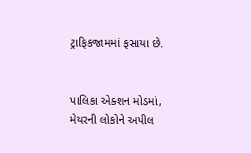ટ્રાફિકજામમાં ફસાયા છે.


પાલિકા એક્શન મોડમાં, મેયરની લોકોને અપીલ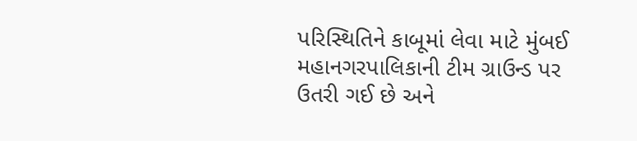પરિસ્થિતિને કાબૂમાં લેવા માટે મુંબઈ મહાનગરપાલિકાની ટીમ ગ્રાઉન્ડ પર ઉતરી ગઈ છે અને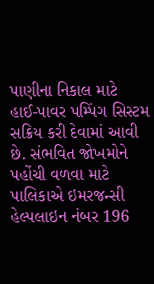પાણીના નિકાલ માટે હાઈ-પાવર પમ્પિંગ સિસ્ટમ સક્રિય કરી દેવામાં આવી છે. સંભવિત જોખમોને પહોંચી વળવા માટે પાલિકાએ ઇમરજન્સી હેલ્પલાઇન નંબર 196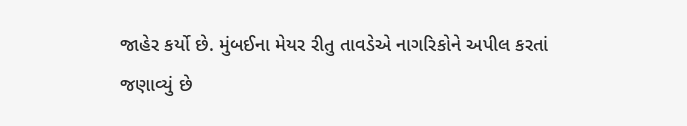જાહેર કર્યો છે. મુંબઈના મેયર રીતુ તાવડેએ નાગરિકોને અપીલ કરતાં જણાવ્યું છે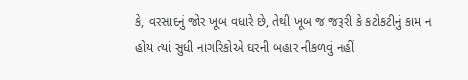કે, વરસાદનું જોર ખૂબ વધારે છે, તેથી ખૂબ જ જરૂરી કે કટોકટીનું કામ ન હોય ત્યાં સુધી નાગરિકોએ ઘરની બહાર નીકળવું નહીં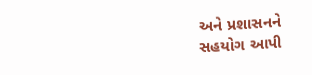અને પ્રશાસનને સહયોગ આપી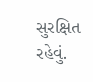સુરક્ષિત રહેવું.